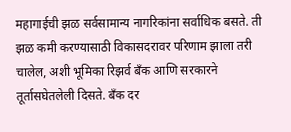महागाईची झळ सर्वसामान्य नागरिकांना सर्वाधिक बसते. ती झळ कमी करण्यासाठी विकासदरावर परिणाम झाला तरी चालेल, अशी भूमिका रिझर्व बँक आणि सरकारने तूर्तासघेतलेली दिसते. बँक दर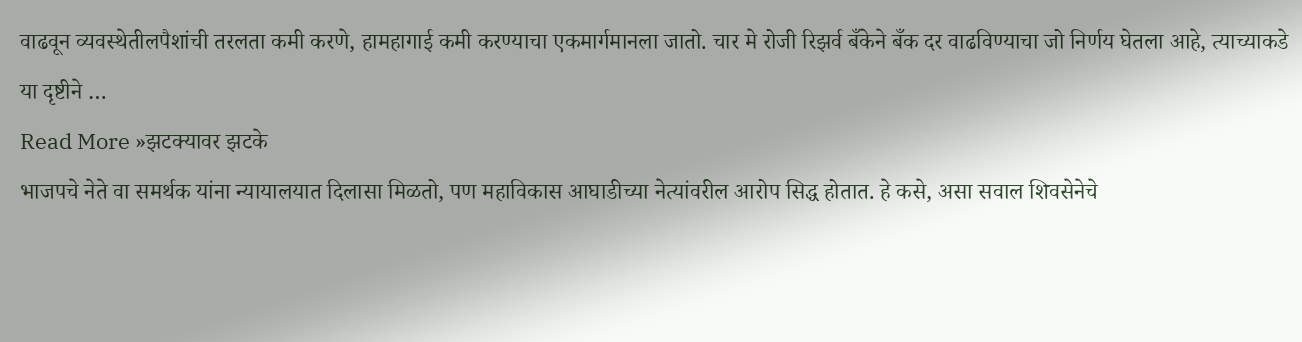वाढवून व्यवस्थेतीलपैशांची तरलता कमी करणे, हामहागाई कमी करण्याचा एकमार्गमानला जातो. चार मे रोजी रिझर्व बँकेने बँक दर वाढविण्याचा जो निर्णय घेतला आहे, त्याच्याकडे या दृष्टीने …
Read More »झटक्यावर झटके
भाजपचे नेते वा समर्थक यांना न्यायालयात दिलासा मिळतो, पण महाविकास आघाडीच्या नेत्यांवरील आरोप सिद्ध होतात. हे कसे, असा सवाल शिवसेनेचे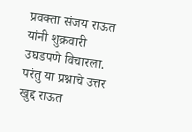प्रवक्ता संजय राऊत यांनी शुक्रवारी उघडपणे विचारला. परंतु या प्रश्नाचे उत्तर खुद्द राऊत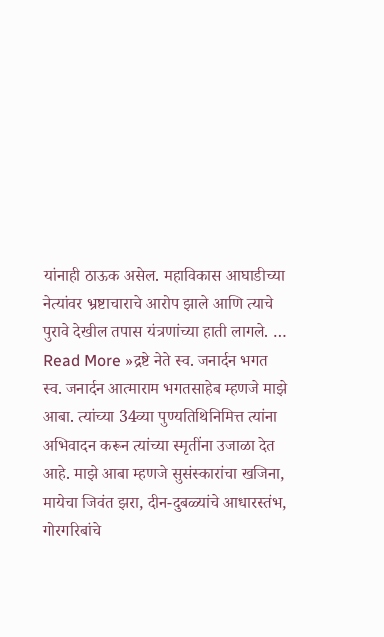यांनाही ठाऊक असेल. महाविकास आघाडीच्या नेत्यांवर भ्रष्टाचाराचे आरोप झाले आणि त्याचे पुरावे देखील तपास यंत्रणांच्या हाती लागले. …
Read More »द्रष्टे नेते स्व. जनार्दन भगत
स्व. जनार्दन आत्माराम भगतसाहेब म्हणजे माझे आबा. त्यांच्या 34व्या पुण्यतिथिनिमित्त त्यांना अभिवादन करून त्यांच्या स्मृतींना उजाळा देत आहे. माझे आबा म्हणजे सुसंस्कारांचा खजिना, मायेचा जिवंत झरा, दीन-दुबळ्यांचे आधारस्तंभ, गोरगरिबांचे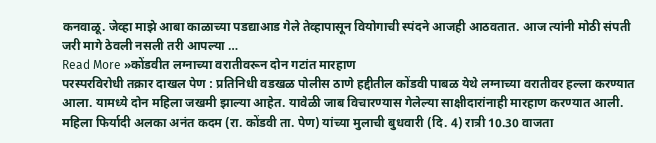कनवाळू. जेव्हा माझे आबा काळाच्या पडद्याआड गेले तेव्हापासून वियोगाची स्पंदने आजही आठवतात. आज त्यांनी मोठी संपती जरी मागे ठेवली नसली तरी आपल्या …
Read More »कोंडवीत लग्नाच्या वरातीवरून दोन गटांत मारहाण
परस्परविरोधी तक्रार दाखल पेण : प्रतिनिधी वडखळ पोलीस ठाणे हद्दीतील कोंडवी पाबळ येथे लग्नाच्या वरातीवर हल्ला करण्यात आला. यामध्ये दोन महिला जखमी झाल्या आहेत. यावेळी जाब विचारण्यास गेलेल्या साक्षीदारांनाही मारहाण करण्यात आली. महिला फिर्यादी अलका अनंत कदम (रा. कोंडवी ता. पेण) यांच्या मुलाची बुधवारी (दि. 4) रात्री 10.30 वाजता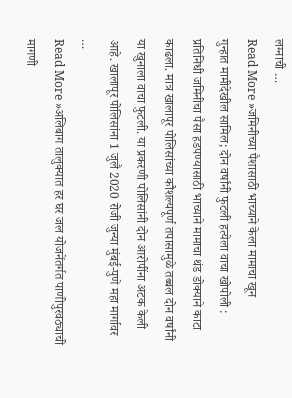लग्नाची …
Read More »जमिनीच्या पैशासाठी भाच्याने केला मामाचा खून
गुन्हात मामीदेखील सामिल; दोन वर्षांनी फुटली हत्येला वाचा खोपोली : प्रतिनिधी जमिनीचा पैसा हडपण्यासाठी भाच्याने मामाचा थंड डोक्याने काटा काढला. मात्र खालापूर पोलिसांच्या कौशल्यपूर्ण तपासामुळे तब्बल दोन वर्षांनी या खुनाला वाचा फुटली. या प्रकरणी पोलिसांनी दोन आरोपींना अटक केली आहे. खालापूर पोलिसांना 1 जुलै 2020 रोजी जुन्या मुंबई-पुणे महा मार्गावर …
Read More »अलिबाग तालुक्यात हर घर जल योजनेंतर्गत पाणीपुरवठ्याची मागणी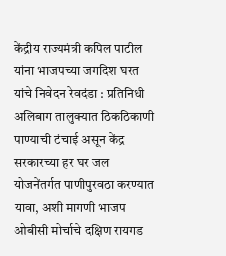केंद्रीय राज्यमंत्री कपिल पाटील यांना भाजपच्या जगदिश घरत यांचे निवेदन रेवदंडा : प्रतिनिधी अलिबाग तालुक्यात ठिकठिकाणी पाण्याची टंचाई असून केंद्र सरकारच्या हर घर जल योजनेंतर्गत पाणीपुरवठा करण्यात यावा, अशी मागणी भाजप ओबीसी मोर्चाचे दक्षिण रायगड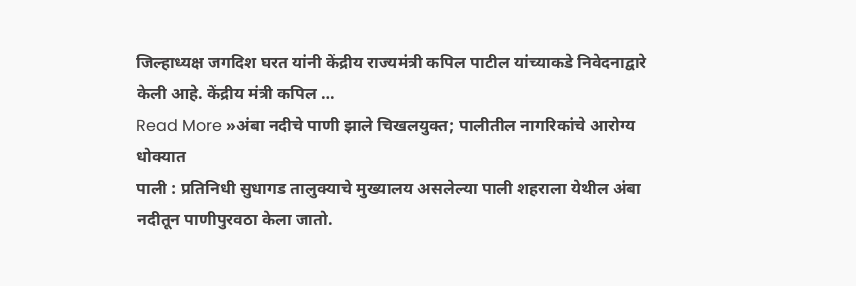जिल्हाध्यक्ष जगदिश घरत यांनी केंद्रीय राज्यमंत्री कपिल पाटील यांच्याकडे निवेदनाद्वारे केली आहे. केंद्रीय मंत्री कपिल …
Read More »अंबा नदीचे पाणी झाले चिखलयुक्त; पालीतील नागरिकांचे आरोग्य धोक्यात
पाली : प्रतिनिधी सुधागड तालुक्याचे मुख्यालय असलेल्या पाली शहराला येथील अंबा नदीतून पाणीपुरवठा केला जातो.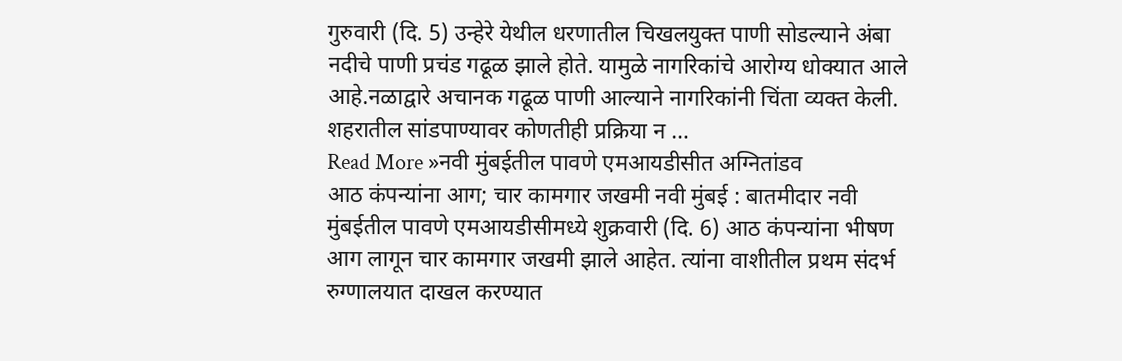गुरुवारी (दि. 5) उन्हेरे येथील धरणातील चिखलयुक्त पाणी सोडल्याने अंबा नदीचे पाणी प्रचंड गढूळ झाले होते. यामुळे नागरिकांचे आरोग्य धोक्यात आले आहे.नळाद्वारे अचानक गढूळ पाणी आल्याने नागरिकांनी चिंता व्यक्त केली. शहरातील सांडपाण्यावर कोणतीही प्रक्रिया न …
Read More »नवी मुंबईतील पावणे एमआयडीसीत अग्नितांडव
आठ कंपन्यांना आग; चार कामगार जखमी नवी मुंबई : बातमीदार नवी मुंबईतील पावणे एमआयडीसीमध्ये शुक्रवारी (दि. 6) आठ कंपन्यांना भीषण आग लागून चार कामगार जखमी झाले आहेत. त्यांना वाशीतील प्रथम संदर्भ रुग्णालयात दाखल करण्यात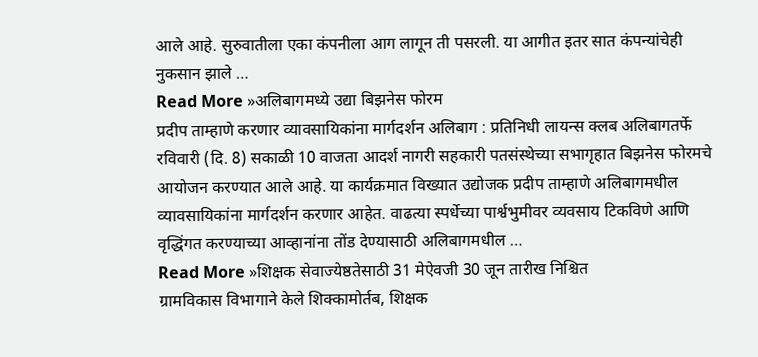आले आहे. सुरुवातीला एका कंपनीला आग लागून ती पसरली. या आगीत इतर सात कंपन्यांचेही नुकसान झाले …
Read More »अलिबागमध्ये उद्या बिझनेस फोरम
प्रदीप ताम्हाणे करणार व्यावसायिकांना मार्गदर्शन अलिबाग : प्रतिनिधी लायन्स क्लब अलिबागतर्फे रविवारी (दि. 8) सकाळी 10 वाजता आदर्श नागरी सहकारी पतसंस्थेच्या सभागृहात बिझनेस फोरमचे आयोजन करण्यात आले आहे. या कार्यक्रमात विख्यात उद्योजक प्रदीप ताम्हाणे अलिबागमधील व्यावसायिकांना मार्गदर्शन करणार आहेत. वाढत्या स्पर्धेच्या पार्श्वभुमीवर व्यवसाय टिकविणे आणि वृद्धिंगत करण्याच्या आव्हानांना तोंड देण्यासाठी अलिबागमधील …
Read More »शिक्षक सेवाज्येष्ठतेसाठी 31 मेऐवजी 30 जून तारीख निश्चित
ग्रामविकास विभागाने केले शिक्कामोर्तब, शिक्षक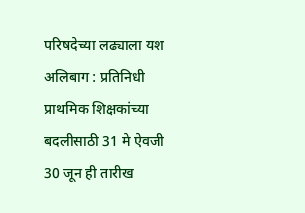परिषदेच्या लढ्याला यश अलिबाग : प्रतिनिधी प्राथमिक शिक्षकांच्या बदलीसाठी 31 मे ऐवजी 30 जून ही तारीख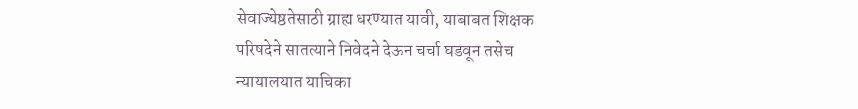सेवाज्येष्ठतेसाठी ग्राह्य धरण्यात यावी, याबाबत शिक्षक परिषदेने सातत्याने निवेदने देऊन चर्चा घडवून तसेच न्यायालयात याचिका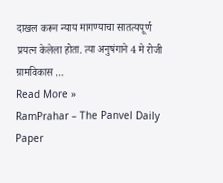दाखल करून न्याय मागण्याचा सातत्यपूर्ण प्रयत्न केलेला होता. त्या अनुषंगाने 4 मे रोजी ग्रामविकास …
Read More »
RamPrahar – The Panvel Daily Paper